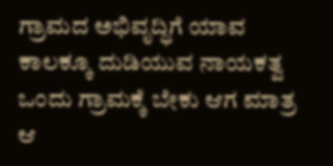ಗ್ರಾಮದ ಅಭಿವೃದ್ಧಿಗೆ ಯಾವ ಕಾಲಕ್ಕೂ ದುಡಿಯುವ ನಾಯಕತ್ವ ಒಂದು ಗ್ರಾಮಕ್ಕೆ ಬೇಕು ಆಗ ಮಾತ್ರ ಆ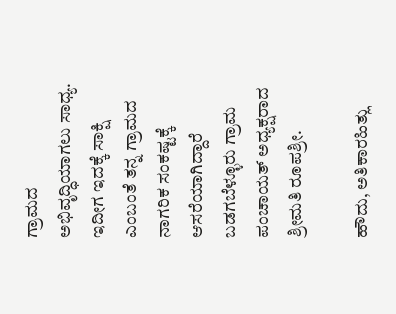ಗ್ರಾಮದ ಅಭಿವೃದ್ಧಿಯಾಗಲು ಸಾಧ್ಯ. ಇದೀಗ ಇದಕ್ಕೆ ಸಾಕ್ಷಿ ಎಂಬಂತೆ ತನ್ನ ಗ್ರಾಮದ ನಾಗರಿಕ ಸಂಕಷ್ಟಕ್ಕೆ ಆಸರೆಯಾಗಿದ್ದಾರೆ ಬಡಗಬೆಳ್ಳೂರು ಗ್ರಾಮ ಪಂಚಾಯತ್ ಅಧ್ಯಕ್ಷರಾದ ಶ್ರೀಮತಿ ರೂಪಶ್ರೀ.

ಹೌದು, ಅತಿಕಾರಹಿತ್ಲು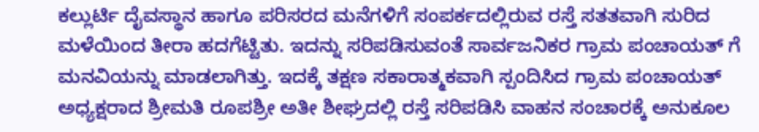ಕಲ್ಲುರ್ಟಿ ದೈವಸ್ಥಾನ ಹಾಗೂ ಪರಿಸರದ ಮನೆಗಳಿಗೆ ಸಂಪರ್ಕದಲ್ಲಿರುವ ರಸ್ತೆ ಸತತವಾಗಿ ಸುರಿದ ಮಳೆಯಿಂದ ತೀರಾ ಹದಗೆಟ್ಟಿತು. ಇದನ್ನು ಸರಿಪಡಿಸುವಂತೆ ಸಾರ್ವಜನಿಕರ ಗ್ರಾಮ ಪಂಚಾಯತ್ ಗೆ ಮನವಿಯನ್ನು ಮಾಡಲಾಗಿತ್ತು. ಇದಕ್ಕೆ ತಕ್ಷಣ ಸಕಾರಾತ್ಮಕವಾಗಿ ಸ್ಪಂದಿಸಿದ ಗ್ರಾಮ ಪಂಚಾಯತ್ ಅಧ್ಯಕ್ಷರಾದ ಶ್ರೀಮತಿ ರೂಪಶ್ರೀ ಅತೀ ಶೀಘ್ರದಲ್ಲಿ ರಸ್ತೆ ಸರಿಪಡಿಸಿ ವಾಹನ ಸಂಚಾರಕ್ಕೆ ಅನುಕೂಲ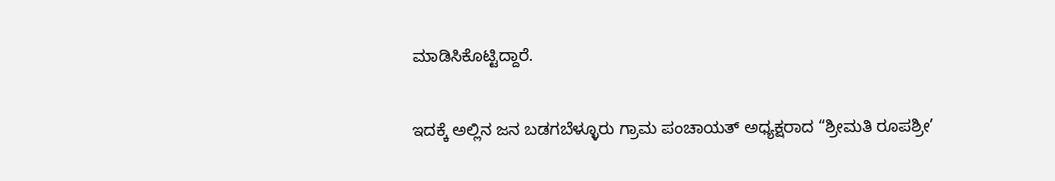ಮಾಡಿಸಿಕೊಟ್ಟಿದ್ದಾರೆ.

ಇದಕ್ಕೆ ಅಲ್ಲಿನ ಜನ ಬಡಗಬೆಳ್ಳೂರು ಗ್ರಾಮ ಪಂಚಾಯತ್ ಅಧ್ಯಕ್ಷರಾದ “ಶ್ರೀಮತಿ ರೂಪಶ್ರೀ’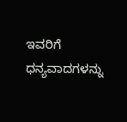ಇವರಿಗೆ ಧನ್ಯವಾದಗಳನ್ನು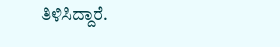ತಿಳಿಸಿದ್ದಾರೆ.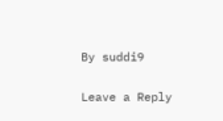By suddi9

Leave a Reply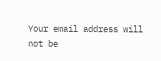Your email address will not be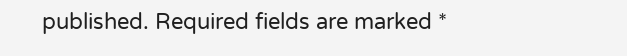published. Required fields are marked *